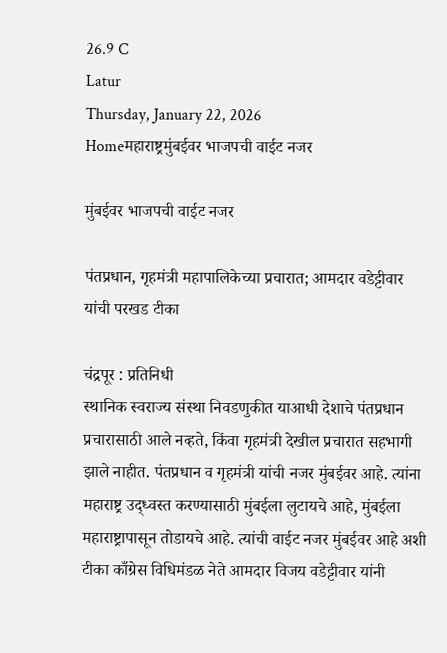26.9 C
Latur
Thursday, January 22, 2026
Homeमहाराष्ट्रमुंबईवर भाजपची वाईट नजर

मुंबईवर भाजपची वाईट नजर

पंतप्रधान, गृहमंत्री महापालिकेच्या प्रचारात; आमदार वडेट्टीवार यांची परखड टीका

चंद्रपूर : प्रतिनिधी
स्थानिक स्वराज्य संस्था निवडणुकीत याआधी देशाचे पंतप्रधान प्रचारासाठी आले नव्हते, किंवा गृहमंत्री देखील प्रचारात सहभागी झाले नाहीत. पंतप्रधान व गृहमंत्री यांची नजर मुंबईवर आहे. त्यांना महाराष्ट्र उद्ध्वस्त करण्यासाठी मुंबईला लुटायचे आहे, मुंबईला महाराष्ट्रापासून तोडायचे आहे. त्यांची वाईट नजर मुंबईवर आहे अशी टीका काँग्रेस विधिमंडळ नेते आमदार विजय वडेट्टीवार यांनी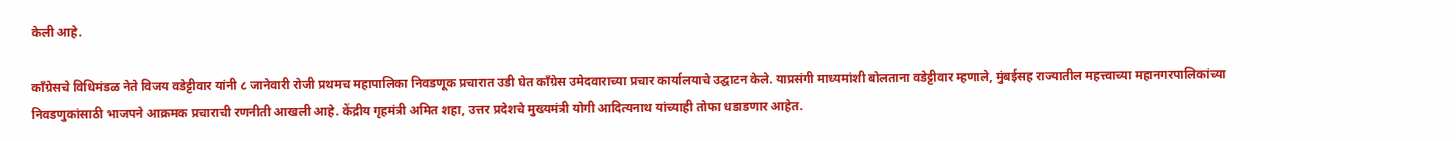केली आहे.

काँग्रेसचे विधिमंडळ नेते विजय वडेट्टीवार यांनी ८ जानेवारी रोजी प्रथमच महापालिका निवडणूक प्रचारात उडी घेत काँग्रेस उमेदवाराच्या प्रचार कार्यालयाचे उद्घाटन केले. याप्रसंगी माध्यमांशी बोलताना वडेट्टीवार म्हणाले, मुंबईसह राज्यातील महत्त्वाच्या महानगरपालिकांच्या निवडणुकांसाठी भाजपने आक्रमक प्रचाराची रणनीती आखली आहे. केंद्रीय गृहमंत्री अमित शहा, उत्तर प्रदेशचे मुख्यमंत्री योगी आदित्यनाथ यांच्याही तोफा धडाडणार आहेत.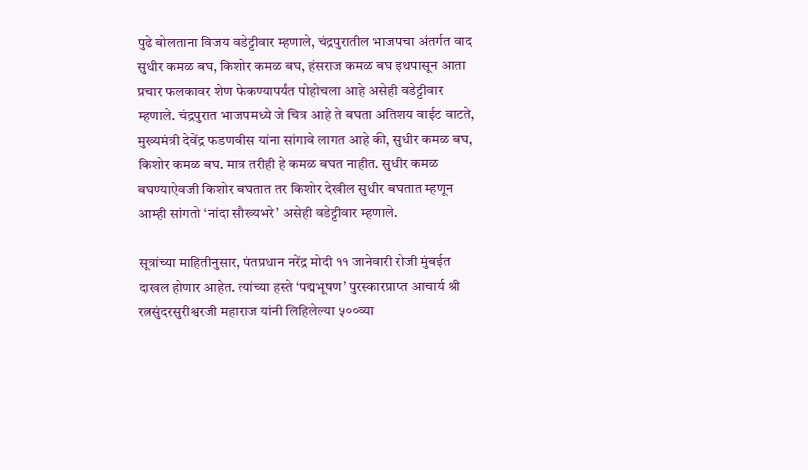पुढे बोलताना विजय वडेट्टीवार म्हणाले, चंद्रपुरातील भाजपचा अंतर्गत वाद सुधीर कमळ बघ, किशोर कमळ बघ, हंसराज कमळ बघ इथपासून आता प्रचार फलकावर शेण फेकण्यापर्यंत पोहोचला आहे असेही वडेट्टीवार म्हणाले. चंद्रपुरात भाजपमध्ये जे चित्र आहे ते बघता अतिशय वाईट वाटते, मुख्यमंत्री देवेंद्र फडणवीस यांना सांगावे लागत आहे की, सुधीर कमळ बघ, किशोर कमळ बघ. मात्र तरीही हे कमळ बघत नाहीत. सुधीर कमळ बघण्याऐवजी किशोर बघतात तर किशोर देखील सुधीर बघतात म्हणून आम्ही सांगतो ‘नांदा सौख्यभरे’ असेही वडेट्टीवार म्हणाले.

सूत्रांच्या माहितीनुसार, पंतप्रधान नरेंद्र मोदी ११ जानेवारी रोजी मुंबईत दाखल होणार आहेत. त्यांच्या हस्ते ‘पद्मभूषण’ पुरस्कारप्राप्त आचार्य श्री रत्नसुंदरसुरीश्वरजी महाराज यांनी लिहिलेल्या ५००व्या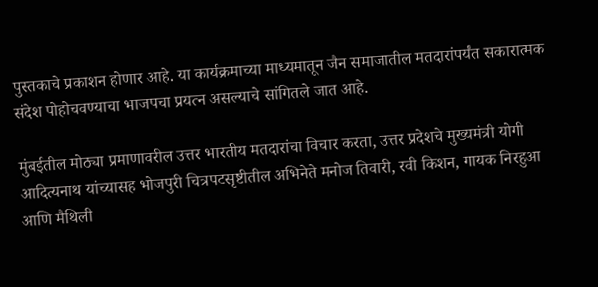पुस्तकाचे प्रकाशन होणार आहे. या कार्यक्रमाच्या माध्यमातून जैन समाजातील मतदारांपर्यंत सकारात्मक संदेश पोहोचवण्याचा भाजपचा प्रयत्न असल्याचे सांगितले जात आहे.

मुंबईतील मोठ्या प्रमाणावरील उत्तर भारतीय मतदारांचा विचार करता, उत्तर प्रदेशचे मुख्यमंत्री योगी आदित्यनाथ यांच्यासह भोजपुरी चित्रपटसृष्टीतील अभिनेते मनोज तिवारी, रवी किशन, गायक निरहुआ आणि मैथिली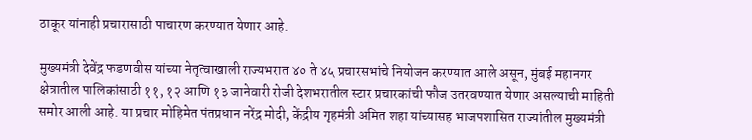ठाकूर यांनाही प्रचारासाठी पाचारण करण्यात येणार आहे.

मुख्यमंत्री देवेंद्र फडणवीस यांच्या नेतृत्वाखाली राज्यभरात ४० ते ४५ प्रचारसभांचे नियोजन करण्यात आले असून, मुंबई महानगर क्षेत्रातील पालिकांसाठी ११, १२ आणि १३ जानेवारी रोजी देशभरातील स्टार प्रचारकांची फौज उतरवण्यात येणार असल्याची माहिती समोर आली आहे. या प्रचार मोहिमेत पंतप्रधान नरेंद्र मोदी, केंद्रीय गृहमंत्री अमित शहा यांच्यासह भाजपशासित राज्यांतील मुख्यमंत्री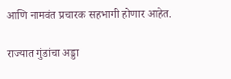आणि नामवंत प्रचारक सहभागी होणार आहेत.

राज्यात गुंडांचा अड्डा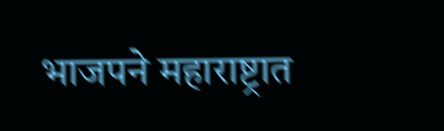भाजपने महाराष्ट्रात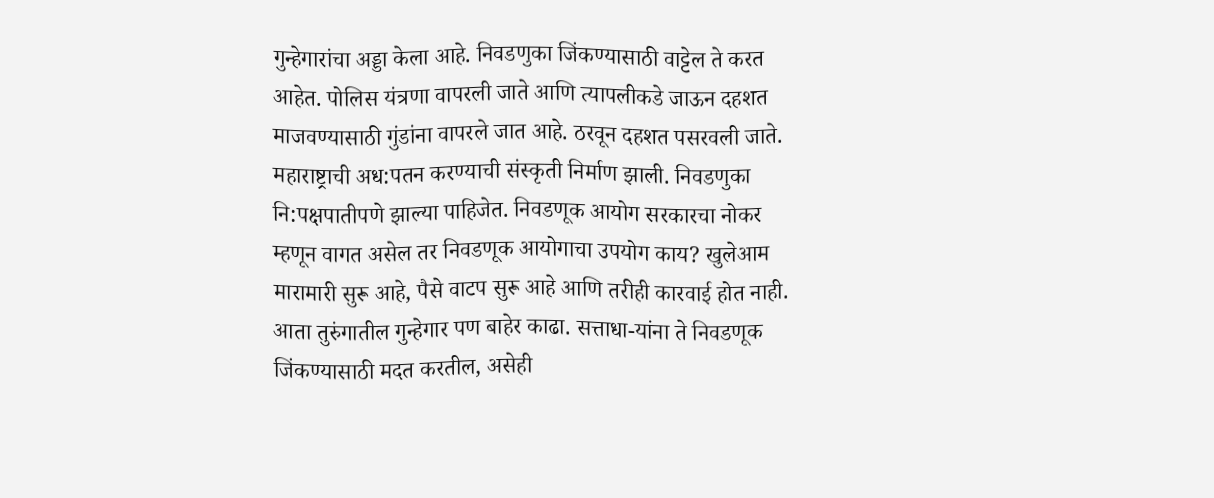गुन्हेगारांचा अड्डा केला आहे. निवडणुका जिंकण्यासाठी वाट्टेल ते करत आहेत. पोलिस यंत्रणा वापरली जाते आणि त्यापलीकडे जाऊन दहशत माजवण्यासाठी गुंडांना वापरले जात आहे. ठरवून दहशत पसरवली जाते. महाराष्ट्राची अध:पतन करण्याची संस्कृती निर्माण झाली. निवडणुका नि:पक्षपातीपणे झाल्या पाहिजेत. निवडणूक आयोग सरकारचा नोकर म्हणून वागत असेल तर निवडणूक आयोगाचा उपयोग काय? खुलेआम मारामारी सुरू आहे, पैसे वाटप सुरू आहे आणि तरीही कारवाई होत नाही. आता तुरुंगातील गुन्हेगार पण बाहेर काढा. सत्ताधा-यांना ते निवडणूक जिंकण्यासाठी मदत करतील, असेही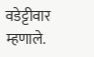वडेट्टीवार म्हणाले.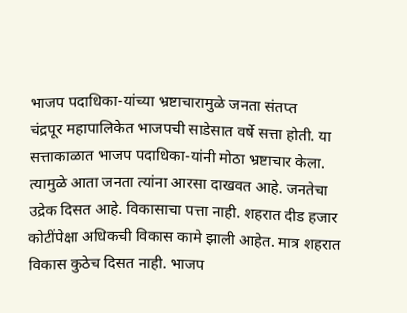भाजप पदाधिका-यांच्या भ्रष्टाचारामुळे जनता संतप्त
चंद्रपूर महापालिकेत भाजपची साडेसात वर्षे सत्ता होती. या सत्ताकाळात भाजप पदाधिका-यांनी मोठा भ्रष्टाचार केला. त्यामुळे आता जनता त्यांना आरसा दाखवत आहे. जनतेचा उद्रेक दिसत आहे. विकासाचा पत्ता नाही. शहरात दीड हजार कोटींपेक्षा अधिकची विकास कामे झाली आहेत. मात्र शहरात विकास कुठेच दिसत नाही. भाजप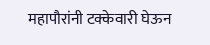महापौरांनी टक्केवारी घेऊन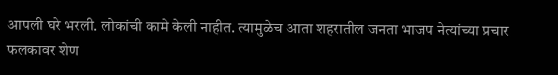आपली घरे भरली. लोकांची कामे केली नाहीत. त्यामुळेच आता शहरातील जनता भाजप नेत्यांच्या प्रचार फलकावर शेण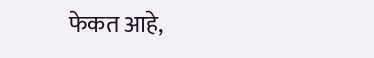फेकत आहे,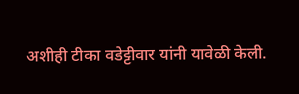अशीही टीका वडेट्टीवार यांनी यावेळी केली.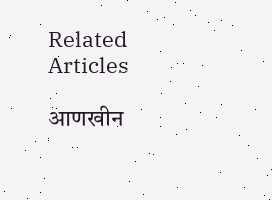Related Articles

आणखीन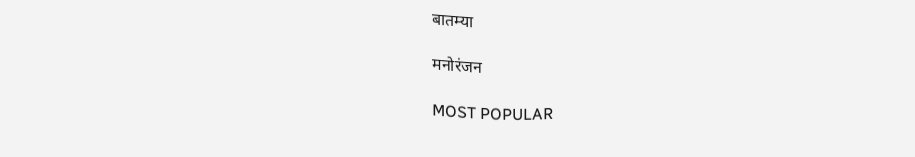बातम्या

मनोरंजन

MOST POPULAR